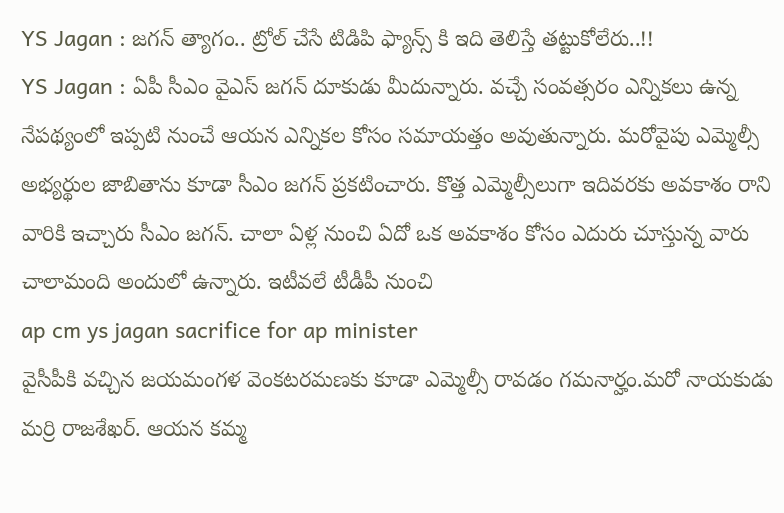YS Jagan : జగన్ త్యాగం.. ట్రోల్ చేసే టిడిపి ఫ్యాన్స్ కి ఇది తెలిస్తే తట్టుకోలేరు..!!
YS Jagan : ఏపీ సీఎం వైఎస్ జగన్ దూకుడు మీదున్నారు. వచ్చే సంవత్సరం ఎన్నికలు ఉన్న నేపథ్యంలో ఇప్పటి నుంచే ఆయన ఎన్నికల కోసం సమాయత్తం అవుతున్నారు. మరోవైపు ఎమ్మెల్సీ అభ్యర్థుల జాబితాను కూడా సీఎం జగన్ ప్రకటించారు. కొత్త ఎమ్మెల్సీలుగా ఇదివరకు అవకాశం రాని వారికి ఇచ్చారు సీఎం జగన్. చాలా ఏళ్ల నుంచి ఏదో ఒక అవకాశం కోసం ఎదురు చూస్తున్న వారు చాలామంది అందులో ఉన్నారు. ఇటీవలే టీడీపీ నుంచి
ap cm ys jagan sacrifice for ap minister
వైసీపీకి వచ్చిన జయమంగళ వెంకటరమణకు కూడా ఎమ్మెల్సీ రావడం గమనార్హం.మరో నాయకుడు మర్రి రాజశేఖర్. ఆయన కమ్మ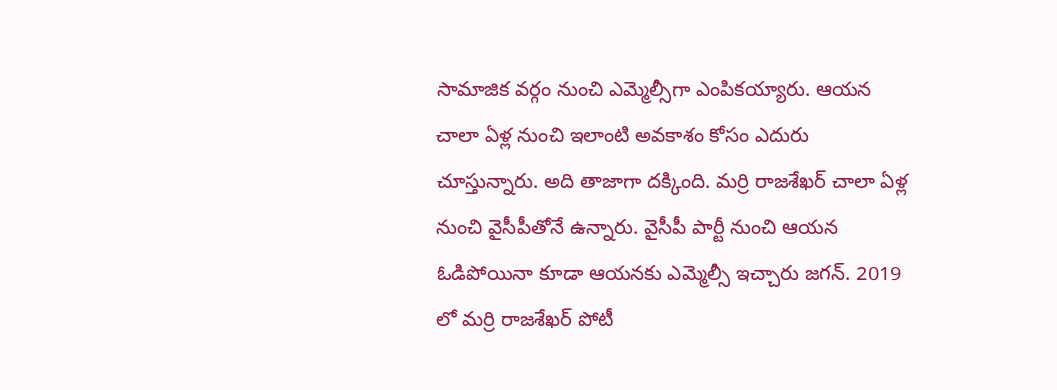సామాజిక వర్గం నుంచి ఎమ్మెల్సీగా ఎంపికయ్యారు. ఆయన చాలా ఏళ్ల నుంచి ఇలాంటి అవకాశం కోసం ఎదురు చూస్తున్నారు. అది తాజాగా దక్కింది. మర్రి రాజశేఖర్ చాలా ఏళ్ల నుంచి వైసీపీతోనే ఉన్నారు. వైసీపీ పార్టీ నుంచి ఆయన ఓడిపోయినా కూడా ఆయనకు ఎమ్మెల్సీ ఇచ్చారు జగన్. 2019 లో మర్రి రాజశేఖర్ పోటీ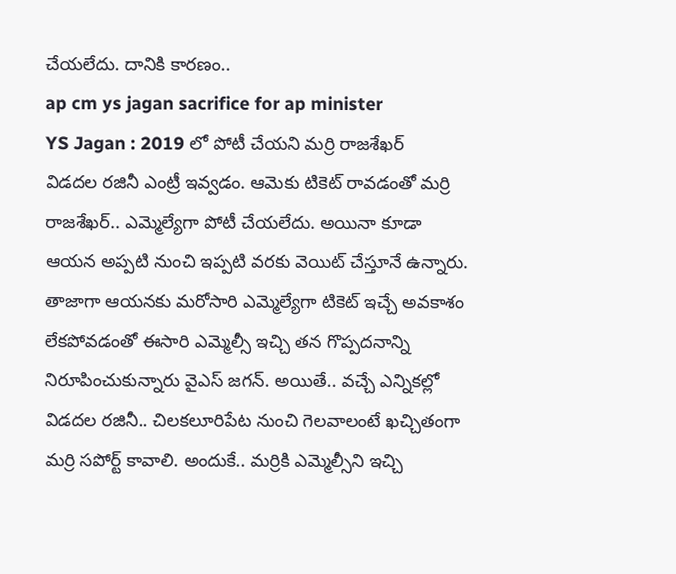చేయలేదు. దానికి కారణం..
ap cm ys jagan sacrifice for ap minister
YS Jagan : 2019 లో పోటీ చేయని మర్రి రాజశేఖర్
విడదల రజినీ ఎంట్రీ ఇవ్వడం. ఆమెకు టికెట్ రావడంతో మర్రి రాజశేఖర్.. ఎమ్మెల్యేగా పోటీ చేయలేదు. అయినా కూడా ఆయన అప్పటి నుంచి ఇప్పటి వరకు వెయిట్ చేస్తూనే ఉన్నారు. తాజాగా ఆయనకు మరోసారి ఎమ్మెల్యేగా టికెట్ ఇచ్చే అవకాశం లేకపోవడంతో ఈసారి ఎమ్మెల్సీ ఇచ్చి తన గొప్పదనాన్ని నిరూపించుకున్నారు వైఎస్ జగన్. అయితే.. వచ్చే ఎన్నికల్లో విడదల రజినీ.. చిలకలూరిపేట నుంచి గెలవాలంటే ఖచ్చితంగా మర్రి సపోర్ట్ కావాలి. అందుకే.. మర్రికి ఎమ్మెల్సీని ఇచ్చి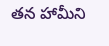తన హామీని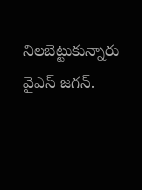నిలబెట్టుకున్నారు వైఎస్ జగన్.